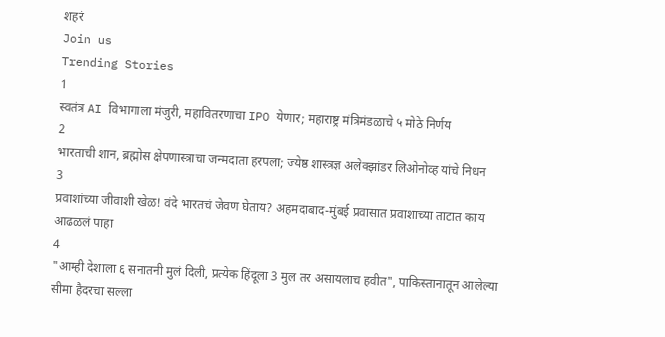शहरं
Join us
Trending Stories
1
स्वतंत्र AI विभागाला मंजुरी, महावितरणाचा IPO येणार; महाराष्ट्र मंत्रिमंडळाचे ५ मोठे निर्णय
2
भारताची शान, ब्रह्मोस क्षेपणास्त्राचा जन्मदाता हरपला; ज्येष्ठ शास्त्रज्ञ अलेक्झांडर लिओनोव्ह यांचे निधन
3
प्रवाशांच्या जीवाशी खेळ! वंदे भारतचं जेवण घेताय? अहमदाबाद-मुंबई प्रवासात प्रवाशाच्या ताटात काय आढळलं पाहा
4
"आम्ही देशाला ६ सनातनी मुलं दिली, प्रत्येक हिंदूला 3 मुल तर असायलाच हवीत", पाकिस्तानातून आलेल्या सीमा हैदरचा सल्ला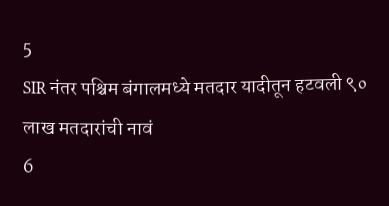5
SIR नंतर पश्चिम बंगालमध्ये मतदार यादीतून हटवली ९० लाख मतदारांची नावं
6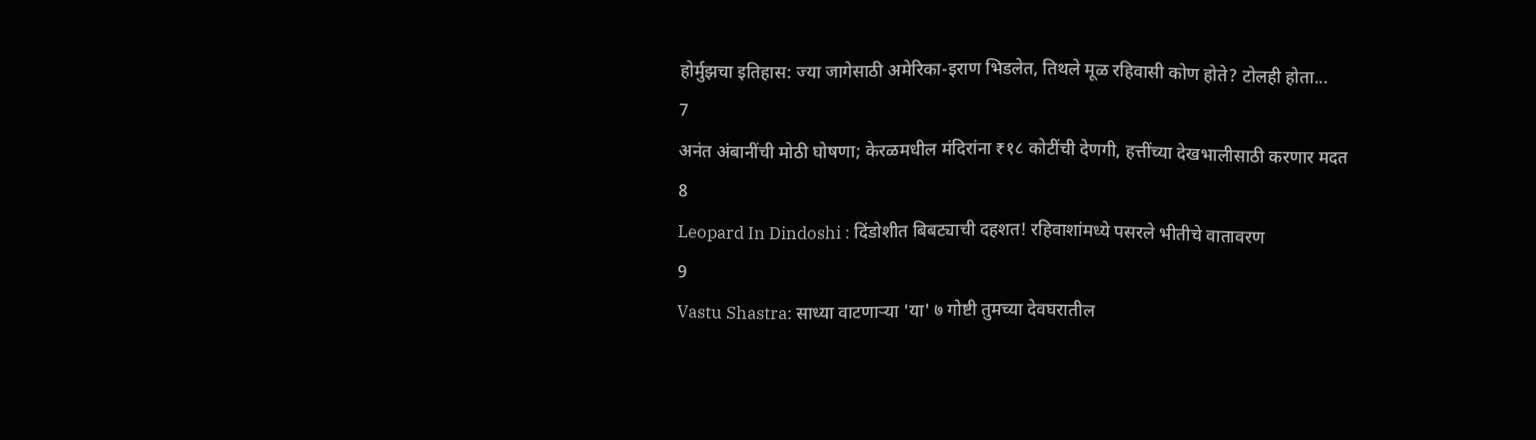होर्मुझचा इतिहास: ज्या जागेसाठी अमेरिका-इराण भिडलेत, तिथले मूळ रहिवासी कोण होते? टोलही होता...
7
अनंत अंबानींची मोठी घोषणा; केरळमधील मंदिरांना ₹१८ कोटींची देणगी, हत्तींच्या देखभालीसाठी करणार मदत
8
Leopard In Dindoshi : दिंडोशीत बिबट्याची दहशत! रहिवाशांमध्ये पसरले भीतीचे वातावरण
9
Vastu Shastra: साध्या वाटणाऱ्या 'या' ७ गोष्टी तुमच्या देवघरातील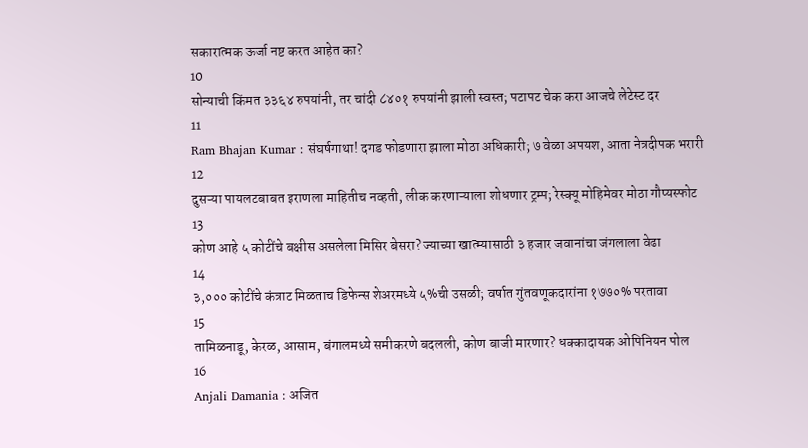सकारात्मक ऊर्जा नष्ट करत आहेत का?
10
सोन्याची किंमत ३३६४ रुपयांनी, तर चांदी ८४०१ रुपयांनी झाली स्वस्त; पटापट चेक करा आजचे लेटेस्ट दर
11
Ram Bhajan Kumar : संघर्षगाथा! दगड फोडणारा झाला मोठा अधिकारी; ७ वेळा अपयश, आता नेत्रदीपक भरारी
12
दुसऱ्या पायलटबाबत इराणला माहितीच नव्हती, लीक करणाऱ्याला शोधणार ट्रम्प; रेस्क्यू मोहिमेवर मोठा गौप्यस्फोट
13
कोण आहे ५ कोटींचे बक्षीस असलेला मिसिर बेसरा? ज्याच्या खात्म्यासाठी ३ हजार जवानांचा जंगलाला वेढा
14
३,००० कोटींचे कंत्राट मिळताच डिफेन्स शेअरमध्ये ५%ची उसळी; वर्षात गुंतवणूकदारांना १७७०% परतावा
15
तामिळनाडू, केरळ, आसाम, बंगालमध्ये समीकरणे बदलली, कोण बाजी मारणार? धक्कादायक ओपिनियन पोल
16
Anjali Damania : अजित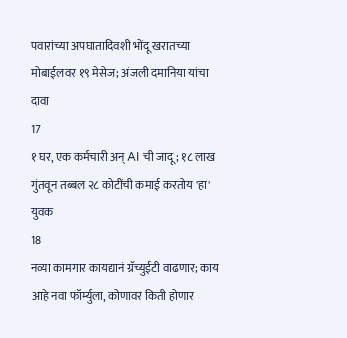पवारांच्या अपघातादिवशी भोंदू खरातच्या मोबाईलवर १९ मेसेज; अंजली दमानिया यांचा दावा
17
१ घर, एक कर्मचारी अन् AI ची जादू; १८ लाख गुंतवून तब्बल २८ कोटींची कमाई करतोय 'हा' युवक
18
नव्या कामगार कायद्यानं ग्रॅच्युईटी वाढणार; काय आहे नवा फॉर्म्युला, कोणावर किती होणार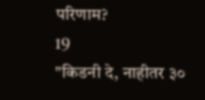परिणाम?
19
"किडनी दे, नाहीतर ३०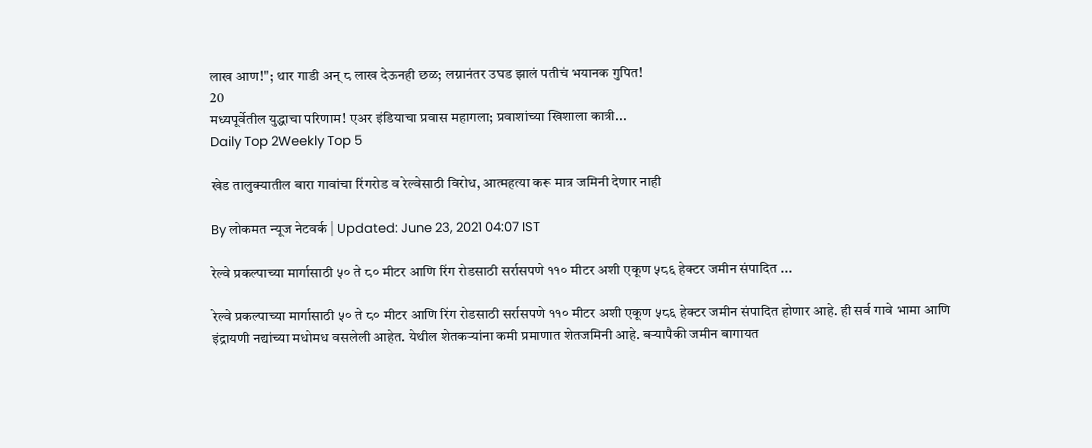लाख आण!"; थार गाडी अन् ८ लाख देऊनही छळ; लग्नानंतर उघड झालं पतीचं भयानक गुपित!
20
मध्यपूर्वेतील युद्धाचा परिणाम! एअर इंडियाचा प्रवास महागला; प्रवाशांच्या खिशाला कात्री...
Daily Top 2Weekly Top 5

खेड तालुक्यातील बारा गावांचा रिंगरोड व रेल्वेसाठी विरोध, आत्महत्या करू मात्र जमिनी देणार नाही

By लोकमत न्यूज नेटवर्क | Updated: June 23, 2021 04:07 IST

रेल्वे प्रकल्पाच्या मार्गासाठी ५० ते ८० मीटर आणि रिंग रोडसाठी सर्रासपणे ११० मीटर अशी एकूण ५८६ हेक्टर जमीन संपादित ...

रेल्वे प्रकल्पाच्या मार्गासाठी ५० ते ८० मीटर आणि रिंग रोडसाठी सर्रासपणे ११० मीटर अशी एकूण ५८६ हेक्टर जमीन संपादित होणार आहे. ही सर्व गावे भामा आणि इंद्रायणी नद्यांच्या मधोमध वसलेली आहेत. येथील शेतकऱ्यांना कमी प्रमाणात शेतजमिनी आहे. बऱ्यापैकी जमीन बागायत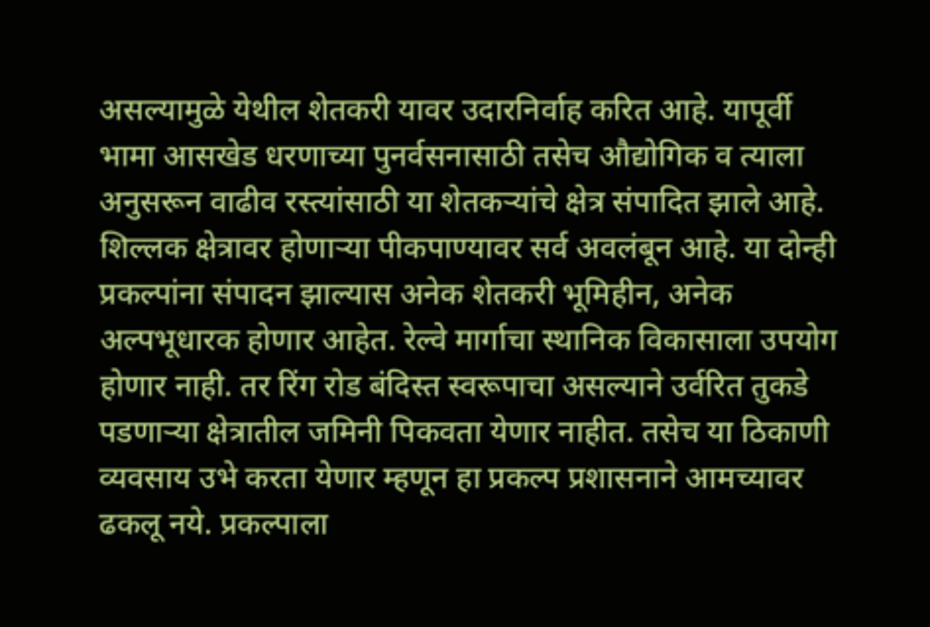असल्यामुळे येथील शेतकरी यावर उदारनिर्वाह करित आहे. यापूर्वी भामा आसखेड धरणाच्या पुनर्वसनासाठी तसेच औद्योगिक व त्याला अनुसरून वाढीव रस्त्यांसाठी या शेतकऱ्यांचे क्षेत्र संपादित झाले आहे. शिल्लक क्षेत्रावर होणाऱ्या पीकपाण्यावर सर्व अवलंबून आहे. या दोन्ही प्रकल्पांना संपादन झाल्यास अनेक शेतकरी भूमिहीन, अनेक अल्पभूधारक होणार आहेत. रेल्वे मार्गाचा स्थानिक विकासाला उपयोग होणार नाही. तर रिंग रोड बंदिस्त स्वरूपाचा असल्याने उर्वरित तुकडे पडणाऱ्या क्षेत्रातील जमिनी पिकवता येणार नाहीत. तसेच या ठिकाणी व्यवसाय उभे करता येणार म्हणून हा प्रकल्प प्रशासनाने आमच्यावर ढकलू नये. प्रकल्पाला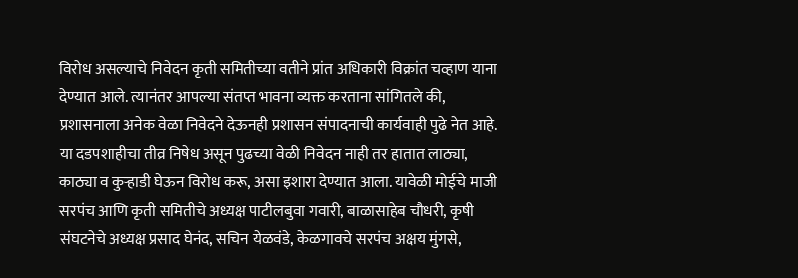विरोध असल्याचे निवेदन कृती समितीच्या वतीने प्रांत अधिकारी विक्रांत चव्हाण याना देण्यात आले. त्यानंतर आपल्या संतप्त भावना व्यक्त करताना सांगितले की, प्रशासनाला अनेक वेळा निवेदने देऊनही प्रशासन संपादनाची कार्यवाही पुढे नेत आहे. या दडपशाहीचा तीव्र निषेध असून पुढच्या वेळी निवेदन नाही तर हातात लाठ्या, काठ्या व कुऱ्हाडी घेऊन विरोध करू, असा इशारा देण्यात आला. यावेळी मोईचे माजी सरपंच आणि कृती समितीचे अध्यक्ष पाटीलबुवा गवारी, बाळासाहेब चौधरी, कृषी संघटनेचे अध्यक्ष प्रसाद घेनंद, सचिन येळवंडे, केळगावचे सरपंच अक्षय मुंगसे,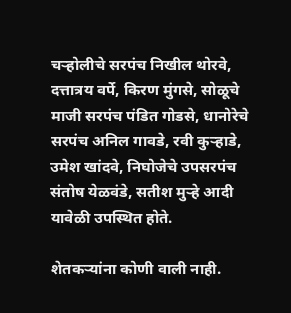चऱ्होलीचे सरपंच निखील थोरवे, दत्तात्रय वर्पे, किरण मुंगसे, सोळूचे माजी सरपंच पंडित गोडसे, धानोरेचे सरपंच अनिल गावडे, रवी कुऱ्हाडे, उमेश खांदवे, निघोजेचे उपसरपंच संतोष येळवंडे, सतीश मुऱ्हे आदी यावेळी उपस्थित होते.

शेतकऱ्यांना कोणी वाली नाही.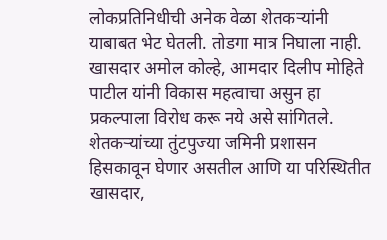लोकप्रतिनिधीची अनेक वेळा शेतकऱ्यांनी याबाबत भेट घेतली. तोडगा मात्र निघाला नाही. खासदार अमोल कोल्हे, आमदार दिलीप मोहिते पाटील यांनी विकास महत्वाचा असुन हा प्रकल्पाला विरोध करू नये असे सांगितले. शेतकऱ्यांच्या तुंटपुज्या जमिनी प्रशासन हिसकावून घेणार असतील आणि या परिस्थितीत खासदार,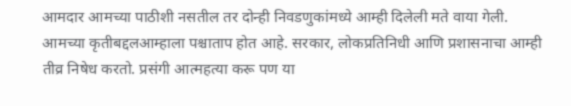आमदार आमच्या पाठीशी नसतील तर दोन्ही निवडणुकांमध्ये आम्ही दिलेली मते वाया गेली. आमच्या कृतीबद्दलआम्हाला पश्चाताप होत आहे. सरकार, लोकप्रतिनिधी आणि प्रशासनाचा आम्ही तीव्र निषेध करतो. प्रसंगी आत्महत्या करू पण या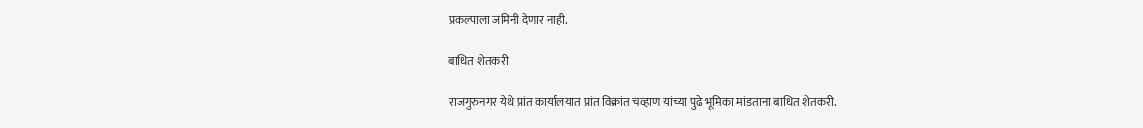प्रकल्पाला जमिनी देणार नाही.

बाधित शेतकरी

राजगुरुनगर येथे प्रांत कार्यालयात प्रांत विक्रांत चव्हाण यांच्या पुढे भूमिका मांडताना बाधित शेतकरी.